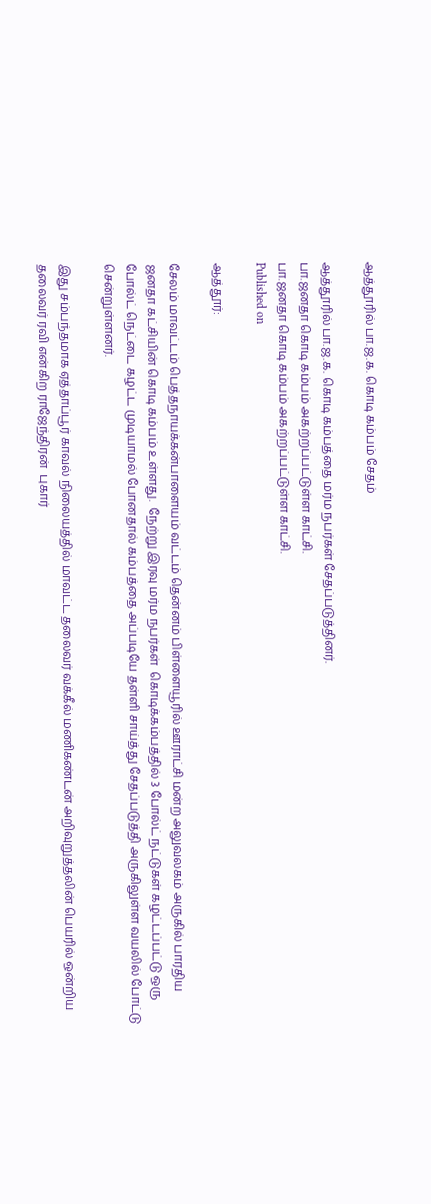ஆத்தூரில் பா.ஜ.க. கொடி கம்பம் சேதம்

ஆத்தூரில் பா.ஜ.க. கொடி கம்பத்தை மர்ம நபர்கள் சேதப்படுத்தினர்.
பா.ஜனதா கொடி கம்பம் அகற்றப்பட்டுள்ள காட்சி.
பா.ஜனதா கொடி கம்பம் அகற்றப்பட்டுள்ள காட்சி.
Published on

ஆத்தூர்:

சேலம் மாவட்டம் பெத்தநாயக்கன்பாளையம் வட்டம் தென்னம் பிள்ளையூரில் ஊராட்சி மன்ற அலுவலகம் அருகில் பாரதிய ஜனதா கட்சியின் கொடி கம்பம் உள்ளது.  நேற்று இரவு மர்ம நபர்கள்  கொடிக்கம்பத்தில் 3 போல்ட் நட்டுகள் கழட்டப்பட்டு ஒரு போல்ட் நெட்டை கழட்ட முடியாமல் போனதால் கம்பத்தை அப்படியே தள்ளி சாய்த்து சேதப்படுத்தி அருகிலுள்ள வயலில் போட்டு சென்றுள்ளனர்.

இது சம்பந்தமாக ஏத்தாப்பூர் காவல் நிலையத்தில் மாவட்ட தலைவர் வக்கீல் மணிகண்டன் அறிவுறுத்தலின் பெயரில் ஒன்றிய தலைவர் ரவி என்கிற ராஜேந்திரன்  புகார்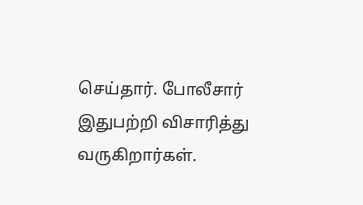செய்தார். போலீசார் இதுபற்றி விசாரித்து வருகிறார்கள்.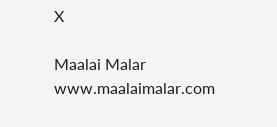X

Maalai Malar
www.maalaimalar.com